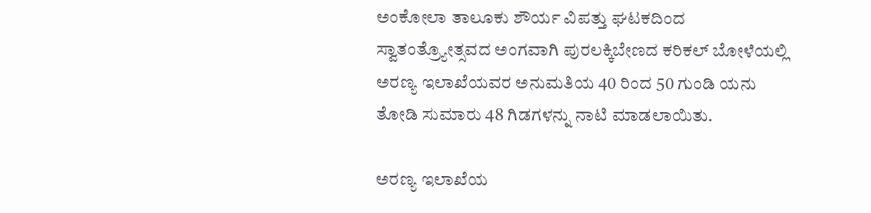ಅಂಕೋಲಾ ತಾಲೂಕು ಶೌರ್ಯ ವಿಪತ್ತು ಘಟಕದಿಂದ ಸ್ವಾತಂತ್ರ್ಯೋತ್ಸವದ ಅಂಗವಾಗಿ ಪುರಲಕ್ಕಿಬೇಣದ ಕರಿಕಲ್ ಬೋಳೆಯಲ್ಲಿ ಅರಣ್ಯ ಇಲಾಖೆಯವರ ಅನುಮತಿಯ 40 ರಿಂದ 50 ಗುಂಡಿ ಯನು ತೋಡಿ ಸುಮಾರು 48 ಗಿಡಗಳನ್ನು ನಾಟಿ ಮಾಡಲಾಯಿತು.

ಅರಣ್ಯ ಇಲಾಖೆಯ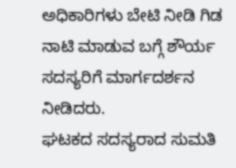ಅಧಿಕಾರಿಗಳು ಬೇಟಿ ನೀಡಿ ಗಿಡ ನಾಟಿ ಮಾಡುವ ಬಗ್ಗೆ ಶೌರ್ಯ ಸದಸ್ಯರಿಗೆ ಮಾರ್ಗದರ್ಶನ ನೀಡಿದರು.
ಘಟಕದ ಸದಸ್ಯರಾದ ಸುಮತಿ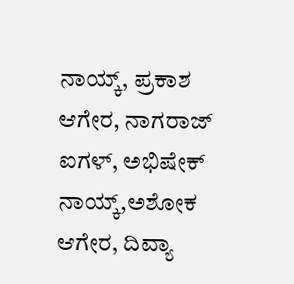ನಾಯ್ಕ್, ಪ್ರಕಾಶ ಆಗೇರ, ನಾಗರಾಜ್ ಐಗಳ್, ಅಭಿಷೇಕ್ ನಾಯ್ಕ್,ಅಶೋಕ ಆಗೇರ, ದಿವ್ಯಾ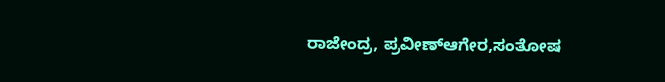ರಾಜೇಂದ್ರ, ಪ್ರವೀಣ್ಆಗೇರ,ಸಂತೋಷ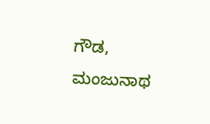ಗೌಡ, ಮಂಜುನಾಥ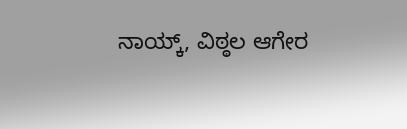ನಾಯ್ಕ್, ವಿಠ್ಠಲ ಆಗೇರ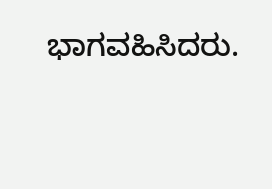ಭಾಗವಹಿಸಿದರು.